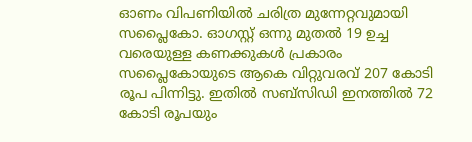ഓണം വിപണിയിൽ ചരിത്ര മുന്നേറ്റവുമായി സപ്ലൈകോ. ഓഗസ്റ്റ് ഒന്നു മുതൽ 19 ഉച്ച വരെയുള്ള കണക്കുകൾ പ്രകാരം സപ്ലൈകോയുടെ ആകെ വിറ്റുവരവ് 207 കോടി രൂപ പിന്നിട്ടു. ഇതിൽ സബ്സിഡി ഇനത്തിൽ 72 കോടി രൂപയും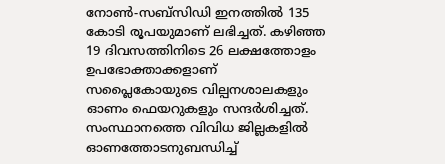നോൺ-സബ്സിഡി ഇനത്തിൽ 135 കോടി രൂപയുമാണ് ലഭിച്ചത്. കഴിഞ്ഞ 19 ദിവസത്തിനിടെ 26 ലക്ഷത്തോളം ഉപഭോക്താക്കളാണ് സപ്ലൈകോയുടെ വില്പനശാലകളും ഓണം ഫെയറുകളും സന്ദർശിച്ചത്.
സംസ്ഥാനത്തെ വിവിധ ജില്ലകളിൽ ഓണത്തോടനുബന്ധിച്ച്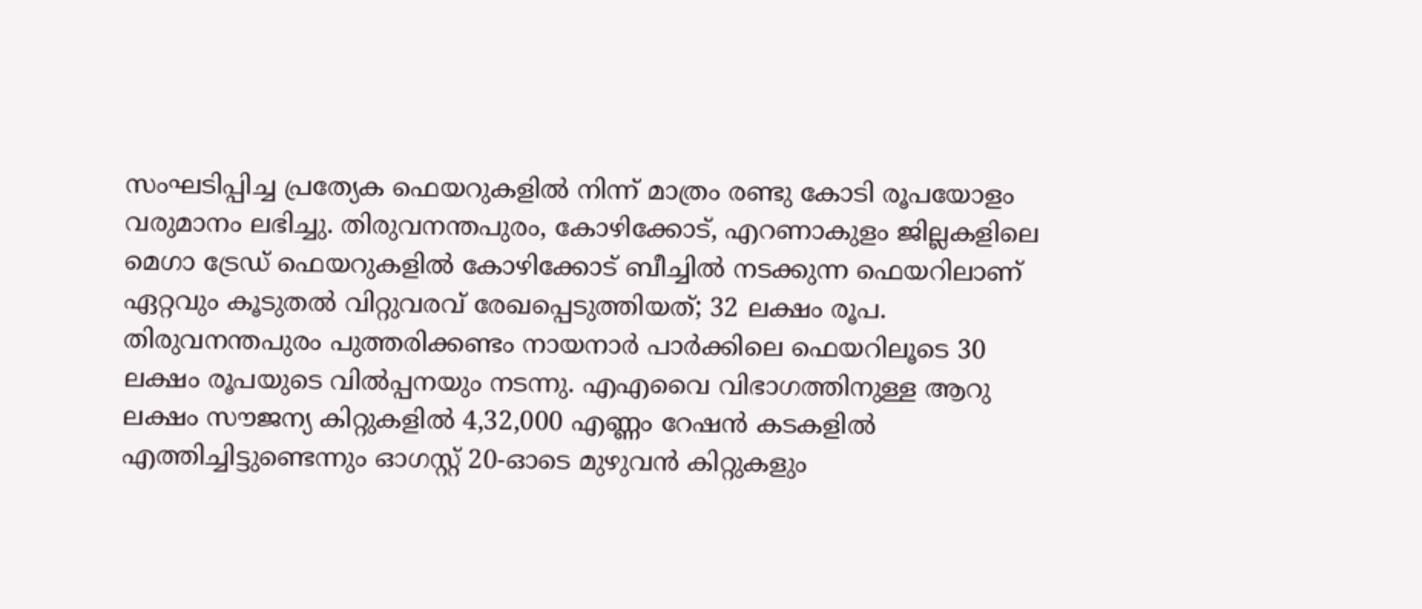സംഘടിപ്പിച്ച പ്രത്യേക ഫെയറുകളിൽ നിന്ന് മാത്രം രണ്ടു കോടി രൂപയോളം വരുമാനം ലഭിച്ചു. തിരുവനന്തപുരം, കോഴിക്കോട്, എറണാകുളം ജില്ലകളിലെ മെഗാ ട്രേഡ് ഫെയറുകളിൽ കോഴിക്കോട് ബീച്ചിൽ നടക്കുന്ന ഫെയറിലാണ് ഏറ്റവും കൂടുതൽ വിറ്റുവരവ് രേഖപ്പെടുത്തിയത്; 32 ലക്ഷം രൂപ. തിരുവനന്തപുരം പുത്തരിക്കണ്ടം നായനാർ പാർക്കിലെ ഫെയറിലൂടെ 30 ലക്ഷം രൂപയുടെ വിൽപ്പനയും നടന്നു. എഎവൈ വിഭാഗത്തിനുള്ള ആറു ലക്ഷം സൗജന്യ കിറ്റുകളിൽ 4,32,000 എണ്ണം റേഷൻ കടകളിൽ എത്തിച്ചിട്ടുണ്ടെന്നും ഓഗസ്റ്റ് 20-ഓടെ മുഴുവൻ കിറ്റുകളും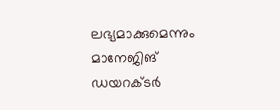ലഭ്യമാക്കുമെന്നും മാനേജിങ് ഡയറക്ടർ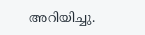അറിയിച്ചു.